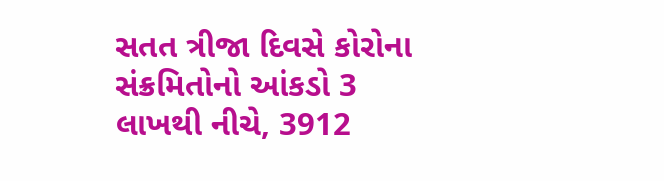સતત ત્રીજા દિવસે કોરોના સંક્રમિતોનો આંકડો 3 લાખથી નીચે, 3912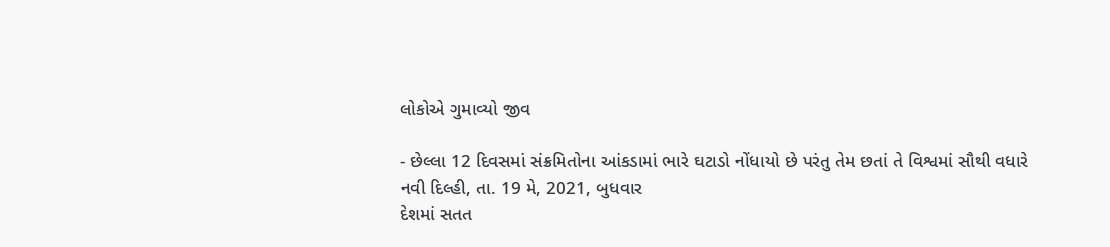લોકોએ ગુમાવ્યો જીવ

- છેલ્લા 12 દિવસમાં સંક્રમિતોના આંકડામાં ભારે ઘટાડો નોંધાયો છે પરંતુ તેમ છતાં તે વિશ્વમાં સૌથી વધારે
નવી દિલ્હી, તા. 19 મે, 2021, બુધવાર
દેશમાં સતત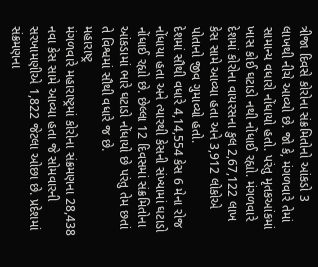ત્રીજા દિવસે કોરોના સંક્રમિતોનો આંકડો 3 લાખથી નીચે આવ્યો છે. જો કે, મંગળવારે તેમાં સામાન્ય વધારો નોંધાયો હતો. પરંતુ મૃતકઆંકમાં ખાસ કોઈ ઘટાડો નથી નોંધાઈ રહ્યો. મંગળવારે દેશમાં કોરોના વાયરસના કુલ 2,67,122 લાખ કેસ સામે આવ્યા હતા અને 3,912 લોકોએ પોતાનો જીવ ગુમાવ્યો હતો.
દેશમાં સૌથી વધારે 4,14,554 કેસ 6 મેના રોજ નોંધાયા હતા અને ત્યારથી કેસની સંખ્યામાં ઘટાડો નોંધાઈ રહ્યો છે. છેલ્લા 12 દિવસમાં સંક્રમિતોના આંકડામાં ભારે ઘટાડો નોંધાયો છે પરંતુ તેમ છતાં તે વિશ્વમાં સૌથી વધારે જ છે.
મહારાષ્ટ્ર
મંગળવારે મહારાષ્ટ્રમાં કોરોના સંક્રમણના 28,438 નવા કેસ સામે આવ્યા હતા જે સોમવારની સરખામણીએ 1,822 જેટલા ઓછા છે. પ્રદેશમાં સંક્રમણના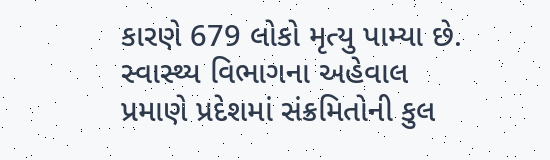કારણે 679 લોકો મૃત્યુ પામ્યા છે. સ્વાસ્થ્ય વિભાગના અહેવાલ પ્રમાણે પ્રદેશમાં સંક્રમિતોની કુલ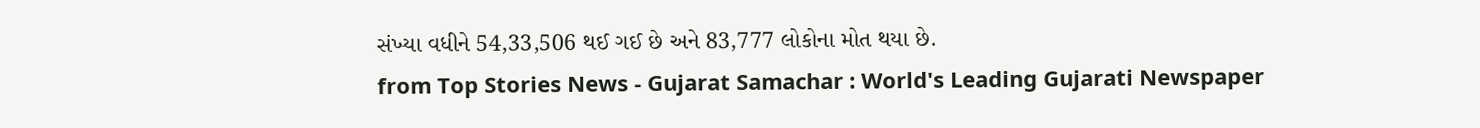સંખ્યા વધીને 54,33,506 થઈ ગઈ છે અને 83,777 લોકોના મોત થયા છે.
from Top Stories News - Gujarat Samachar : World's Leading Gujarati Newspaper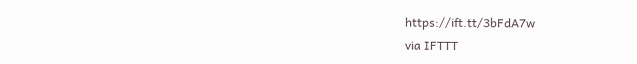https://ift.tt/3bFdA7w
via IFTTT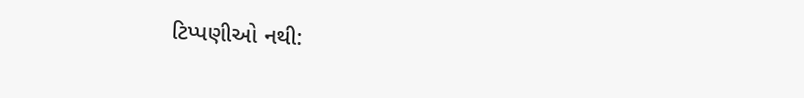ટિપ્પણીઓ નથી: